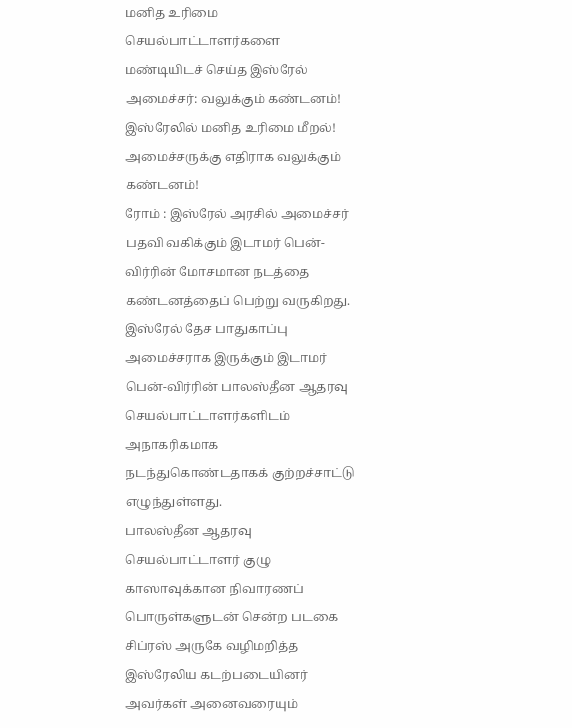மனித உரிமை செயல்பாட்டாளர்களை மண்டியிடச் செய்த இஸ்ரேல் அமைச்சர்: வலுக்கும் கண்டனம்!
இஸ்ரேலில் மனித உரிமை மீறல்! அமைச்சருக்கு எதிராக வலுக்கும் கண்டனம்!
ரோம் : இஸ்ரேல் அரசில் அமைச்சர் பதவி வகிக்கும் இடாமர் பென்-விர்ரின் மோசமான நடத்தை கண்டனத்தைப் பெற்று வருகிறது. இஸ்ரேல் தேச பாதுகாப்பு அமைச்சராக இருக்கும் இடாமர் பென்-விர்ரின் பாலஸ்தீன ஆதரவு செயல்பாட்டாளர்களிடம் அநாகரிகமாக நடந்துகொண்டதாகக் குற்றச்சாட்டு எழுந்துள்ளது.
பாலஸ்தீன ஆதரவு செயல்பாட்டாளர் குழு காஸாவுக்கான நிவாரணப் பொருள்களுடன் சென்ற படகை சிப்ரஸ் அருகே வழிமறித்த இஸ்ரேலிய கடற்படையினர் அவர்கள் அனைவரையும்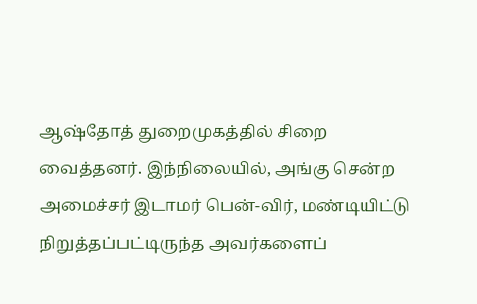ஆஷ்தோத் துறைமுகத்தில் சிறை வைத்தனர். இந்நிலையில், அங்கு சென்ற அமைச்சர் இடாமர் பென்-விர், மண்டியிட்டு நிறுத்தப்பட்டிருந்த அவர்களைப்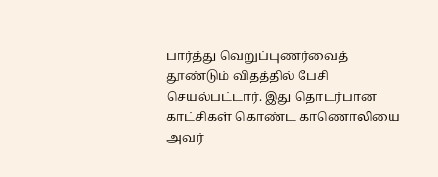பார்த்து வெறுப்புணர்வைத் தூண்டும் விதத்தில் பேசி செயல்பட்டார். இது தொடர்பான காட்சிகள் கொண்ட காணொலியை அவர்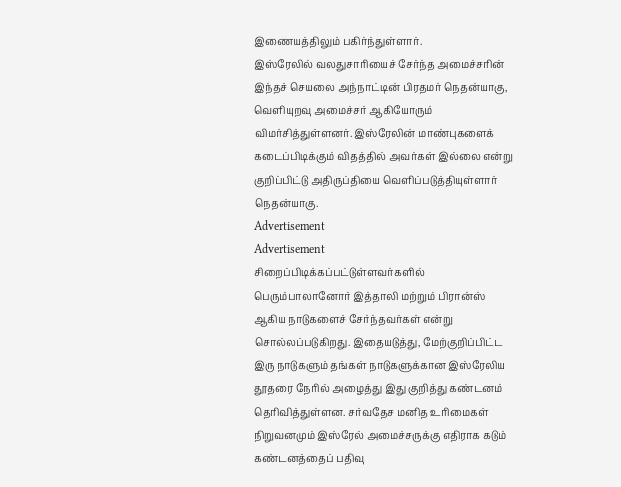இணையத்திலும் பகிர்ந்துள்ளார்.
இஸ்ரேலில் வலதுசாரியைச் சேர்ந்த அமைச்சரின் இந்தச் செயலை அந்நாட்டின் பிரதமர் நெதன்யாகு, வெளியுறவு அமைச்சர் ஆகியோரும் விமர்சித்துள்ளனர். இஸ்ரேலின் மாண்புகளைக் கடைப்பிடிக்கும் விதத்தில் அவர்கள் இல்லை என்று குறிப்பிட்டு அதிருப்தியை வெளிப்படுத்தியுள்ளார் நெதன்யாகு.
Advertisement
Advertisement
சிறைப்பிடிக்கப்பட்டுள்ளவர்களில் பெரும்பாலானோர் இத்தாலி மற்றும் பிரான்ஸ் ஆகிய நாடுகளைச் சேர்ந்தவர்கள் என்று சொல்லப்படுகிறது. இதையடுத்து, மேற்குறிப்பிட்ட இரு நாடுகளும் தங்கள் நாடுகளுக்கான இஸ்ரேலிய தூதரை நேரில் அழைத்து இது குறித்து கண்டனம் தெரிவித்துள்ளன. சர்வதேச மனித உரிமைகள் நிறுவனமும் இஸ்ரேல் அமைச்சருக்கு எதிராக கடும் கண்டனத்தைப் பதிவு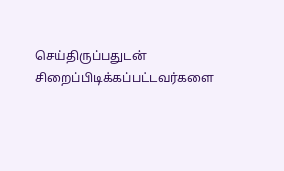செய்திருப்பதுடன் சிறைப்பிடிக்கப்பட்டவர்களை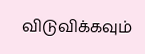விடுவிக்கவும்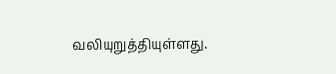வலியுறுத்தியுள்ளது.